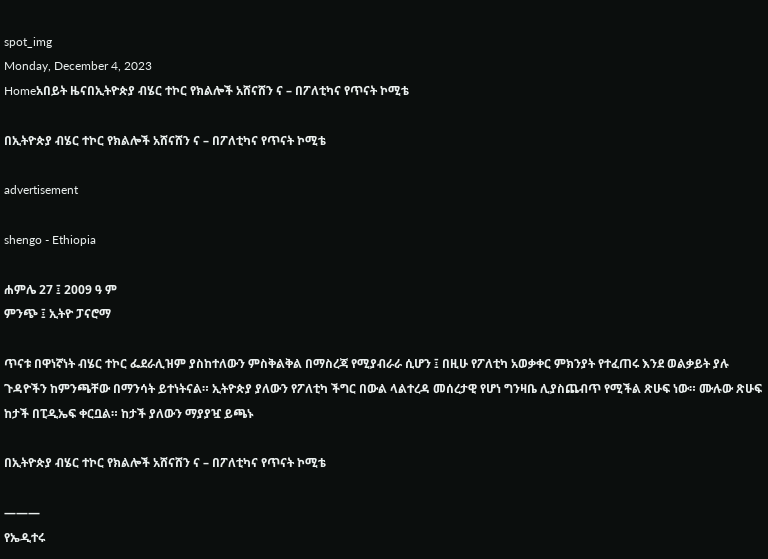spot_img
Monday, December 4, 2023
Homeአበይት ዜናበኢትዮጵያ ብሄር ተኮር የክልሎች አሸናሸን ና – በፖለቲካና የጥናት ኮሚቴ

በኢትዮጵያ ብሄር ተኮር የክልሎች አሸናሸን ና – በፖለቲካና የጥናት ኮሚቴ

advertisement

shengo - Ethiopia

ሐምሌ 27 ፤ 2009 ዓ ም
ምንጭ ፤ ኢትዮ ፓናሮማ

ጥናቱ በዋነኛነት ብሄር ተኮር ፌደራሊዝም ያስከተለውን ምስቅልቅል በማስረጃ የሚያብራራ ሲሆን ፤ በዚሁ የፖለቲካ አወቃቀር ምክንያት የተፈጠሩ እንደ ወልቃይት ያሉ ጉዳዮችን ከምንጫቸው በማንሳት ይተነትናል። ኢትዮጵያ ያለውን የፖለቲካ ችግር በውል ላልተረዳ መሰረታዊ የሆነ ግንዛቤ ሊያስጨብጥ የሚችል ጽሁፍ ነው። ሙሉው ጽሁፍ ከታች በፒዲኤፍ ቀርቧል። ከታች ያለውን ማያያዧ ይጫኑ

በኢትዮጵያ ብሄር ተኮር የክልሎች አሸናሸን ና – በፖለቲካና የጥናት ኮሚቴ

———
የኤዲተሩ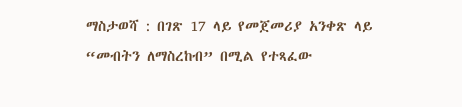ማስታወሻ : በገጽ 17 ላይ የመጀመሪያ አንቀጽ ላይ “መብትን ለማስረከብ” በሚል የተጻፈው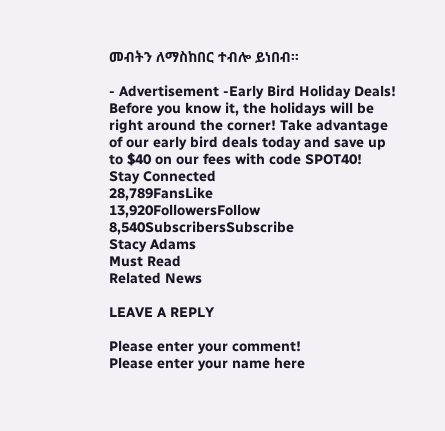መብትን ለማስከበር ተብሎ ይነበብ።

- Advertisement -Early Bird Holiday Deals! Before you know it, the holidays will be right around the corner! Take advantage of our early bird deals today and save up to $40 on our fees with code SPOT40!
Stay Connected
28,789FansLike
13,920FollowersFollow
8,540SubscribersSubscribe
Stacy Adams
Must Read
Related News

LEAVE A REPLY

Please enter your comment!
Please enter your name here